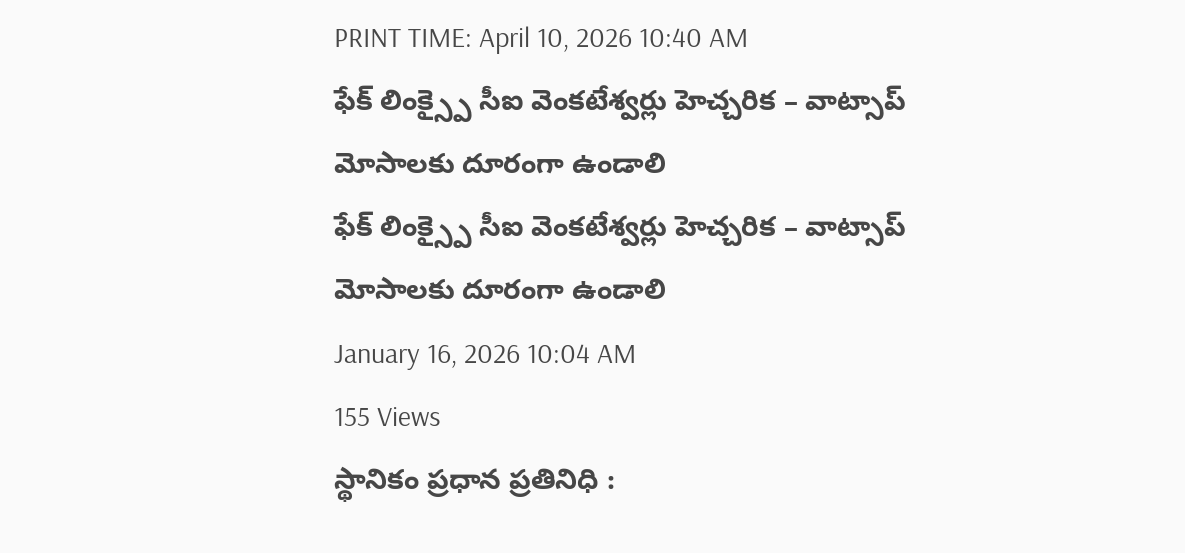PRINT TIME: April 10, 2026 10:40 AM
ఫేక్ లింక్స్పై సీఐ వెంకటేశ్వర్లు హెచ్చరిక – వాట్సాప్ మోసాలకు దూరంగా ఉండాలి
ఫేక్ లింక్స్పై సీఐ వెంకటేశ్వర్లు హెచ్చరిక – వాట్సాప్ మోసాలకు దూరంగా ఉండాలి
January 16, 2026 10:04 AM
155 Views
స్థానికం ప్రధాన ప్రతినిధి :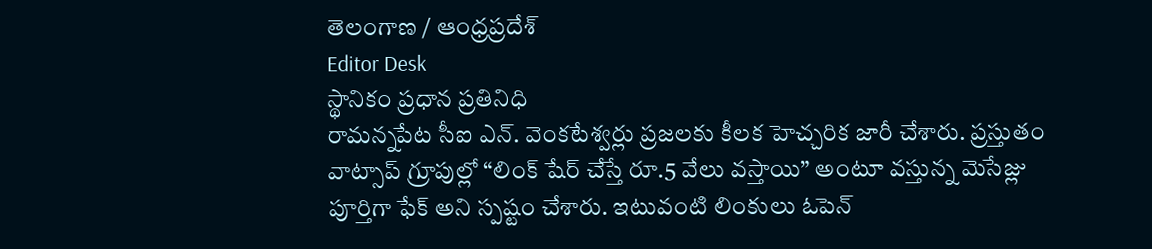తెలంగాణ / ఆంధ్రప్రదేశ్
Editor Desk
స్థానికం ప్రధాన ప్రతినిధి
రామన్నపేట సీఐ ఎన్. వెంకటేశ్వర్లు ప్రజలకు కీలక హెచ్చరిక జారీ చేశారు. ప్రస్తుతం వాట్సాప్ గ్రూపుల్లో “లింక్ షేర్ చేస్తే రూ.5 వేలు వస్తాయి” అంటూ వస్తున్న మెసేజ్లు పూర్తిగా ఫేక్ అని స్పష్టం చేశారు. ఇటువంటి లింకులు ఓపెన్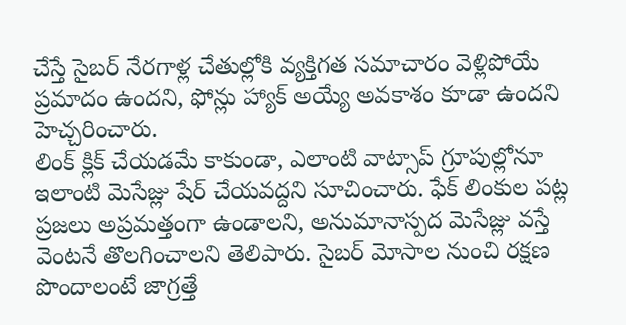చేస్తే సైబర్ నేరగాళ్ల చేతుల్లోకి వ్యక్తిగత సమాచారం వెళ్లిపోయే ప్రమాదం ఉందని, ఫోన్లు హ్యాక్ అయ్యే అవకాశం కూడా ఉందని హెచ్చరించారు.
లింక్ క్లిక్ చేయడమే కాకుండా, ఎలాంటి వాట్సాప్ గ్రూపుల్లోనూ ఇలాంటి మెసేజ్లు షేర్ చేయవద్దని సూచించారు. ఫేక్ లింకుల పట్ల ప్రజలు అప్రమత్తంగా ఉండాలని, అనుమానాస్పద మెసేజ్లు వస్తే వెంటనే తొలగించాలని తెలిపారు. సైబర్ మోసాల నుంచి రక్షణ పొందాలంటే జాగ్రత్తే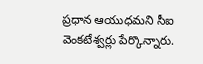ప్రధాన ఆయుధమని సీఐ వెంకటేశ్వర్లు పేర్కొన్నారు.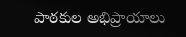పాఠకుల అభిప్రాయాలు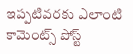ఇప్పటివరకు ఎలాంటి కామెంట్స్ పోస్ట్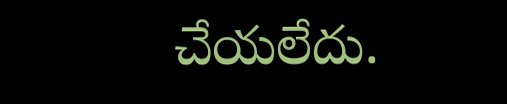చేయలేదు.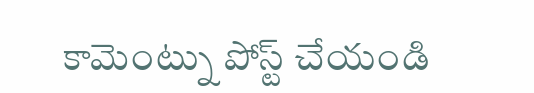కామెంట్ను పోస్ట్ చేయండి